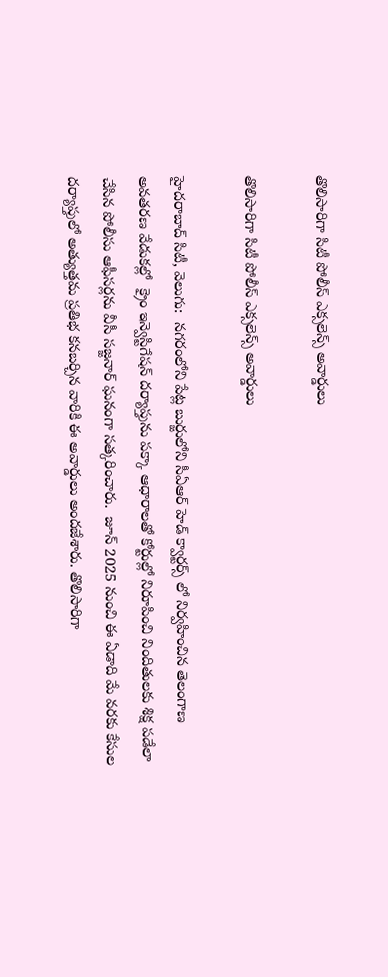తొలిసారిగా సిటీ పోలీస్ ఎక్సలెన్స్ అవార్డులు

తొలిసారిగా సిటీ పోలీస్ ఎక్సలెన్స్ అవార్డులు

హైదరాబాద్ సిటీ, వెలుగు:  నగరంలోని పేట్ల బుర్జులోని సీఏఆర్ హెడ్ క్వార్టర్స్ లో నిర్వహించిన తెలంగాణ అవతరణ వేడుకల్లో  క్రైం ఇన్వెస్టిగేషన్ దర్యాప్తును పక్కా ఆధారాలతో కోర్టుల్లో నిరూపించి నిందితులకు శిక్ష పడేలా చేసిన పోలీసు ఆఫీసర్లను వీసీ సజ్జనార్ ఘనంగా సత్కరించారు.  జూన్ 2025 నుంచి ఈ ఏడాది మే వ‌‌‌‌ర‌‌‌‌కు కేసుల ద‌‌‌‌ర్యాప్తులో అత్యుత్తమ ప్రతిభ కనబర్చిన వారికి ఈ అవార్డులు అందజేశారు. తొలిసారిగా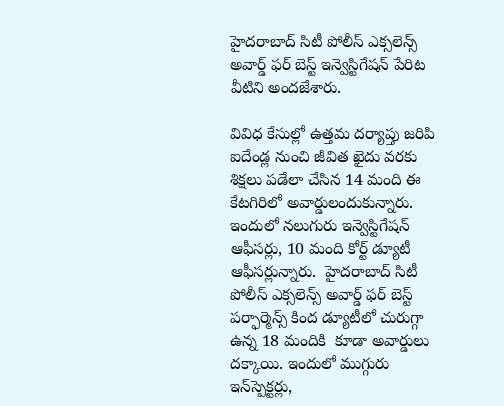హైద‌‌‌‌రాబాద్ సిటీ పోలీస్ ఎక్సలెన్స్ అవార్డ్ ఫర్ బెస్ట్ ఇన్వెస్టిగేషన్ పేరిట వీటిని అందజేశారు.

వివిధ కేసుల్లో ఉత్తమ దర్యాప్తు జరిపి ఐదేండ్ల నుంచి జీవిత ఖైదు వరకు శిక్షలు పడేలా చేసిన 14 మంది ఈ కేటగిరిలో అవార్డులందుకున్నారు. ఇందులో నలుగురు ఇన్వెస్టిగేషన్ ఆఫీసర్లు, 10 మంది కోర్ట్ డ్యూటీ ఆఫీసర్లున్నారు.  హైద‌‌‌‌రాబాద్ సిటీ పోలీస్ ఎక్సలెన్స్ అవార్డ్ ఫర్ బెస్ట్ పర్ఫార్మెన్స్ కింద డ్యూటీలో చురుగ్గా ఉన్న 18 మందికి  కూడా అవార్డులు ద‌‌‌‌క్కాయి. ఇందులో ముగ్గురు ఇన్‌‌‌‌స్పెక్టర్లు,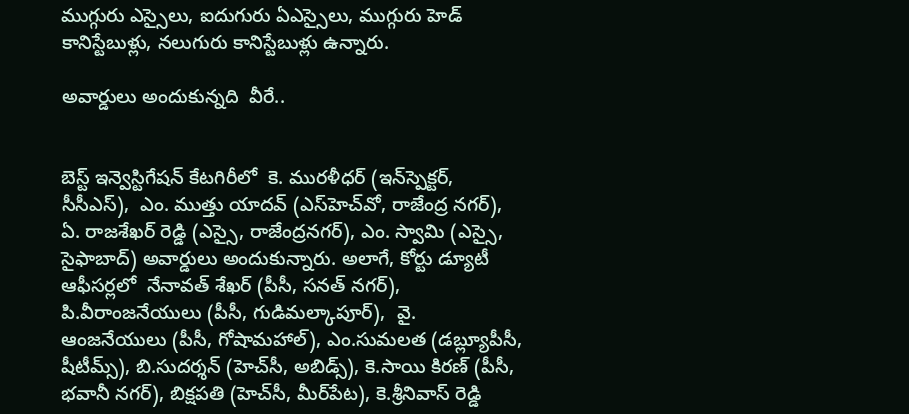ముగ్గురు ఎస్సైలు, ఐదుగురు ఏఎస్సైలు, ముగ్గురు హెడ్ కానిస్టేబుళ్లు, నలుగురు కానిస్టేబుళ్లు ఉన్నారు.

అవార్డులు అందుకున్నది  వీరే..


బెస్ట్ ఇన్వెస్టిగేషన్ కేటగిరీలో  కె. ముర‌‌‌‌ళీధ‌‌‌‌ర్ (ఇన్‌‌‌‌స్పెక్టర్, సీసీఎస్),  ఎం. ముత్తు యాద‌‌‌‌వ్ (ఎస్‌‌‌‌హెచ్‌‌‌‌వో, రాజేంద్ర న‌‌‌‌గ‌‌‌‌ర్), ఏ. రాజ‌‌‌‌శేఖ‌‌‌‌ర్ రెడ్డి (ఎస్సై, రాజేంద్రన‌‌‌‌గ‌‌‌‌ర్), ఎం. స్వామి (ఎస్సై, సైఫాబాద్) అవార్డులు అందుకున్నారు. అలాగే, కోర్టు డ్యూటీ ఆఫీస‌‌‌‌ర్లలో  నేనావ‌‌‌‌త్ శేఖ‌‌‌‌ర్ (పీసీ, సనత్ నగర్), పి.వీరాంజ‌‌‌‌నేయులు (పీసీ, గుడిమల్కాపూర్),  వై. ఆంజ‌‌‌‌నేయులు (పీసీ, గోషామహాల్), ఎం.సుమలత (డబ్ల్యూపీసీ, షీటీమ్స్), బి.సుద‌‌‌‌ర్శన్ (హెచ్‌‌‌‌సీ, అబిడ్స్), కె.సాయి కిర‌‌‌‌ణ్ (పీసీ, భవానీ నగర్), బిక్షపతి (హెచ్‌‌‌‌సీ, మీర్‌‌‌‌పేట), కె.శ్రీనివాస్ రెడ్డి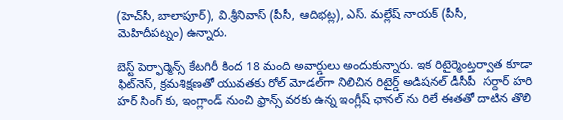(హెచ్‌‌‌‌సీ, బాలాపూర్), వి.శ్రీనివాస్ (పీసీ, ఆదిభట్ల), ఎస్. మ‌‌‌‌ల్లేష్ నాయ‌‌‌‌క్ (పీసీ, మెహిదీపట్నం) ఉన్నారు.

బెస్ట్ పెర్ఫార్మెన్స్ కేట‌‌‌‌గిరీ కింద 18 మంది అవార్డులు అందుకున్నారు. ఇక రిటైర్మెంట్తర్వాత కూడా ఫిట్‌‌‌‌నెస్, క్రమశిక్షణతో యువతకు రోల్ మోడల్‌‌‌‌గా నిలిచిన రిటైర్డ్ అడిషనల్ డీసీపీ  సర్దార్ హరి హర్ సింగ్ కు, ఇంగ్లాండ్ నుంచి ఫ్రాన్స్ వరకు ఉన్న ఇంగ్లీష్ ఛానల్ ను రిలే ఈతతో దాటిన తొలి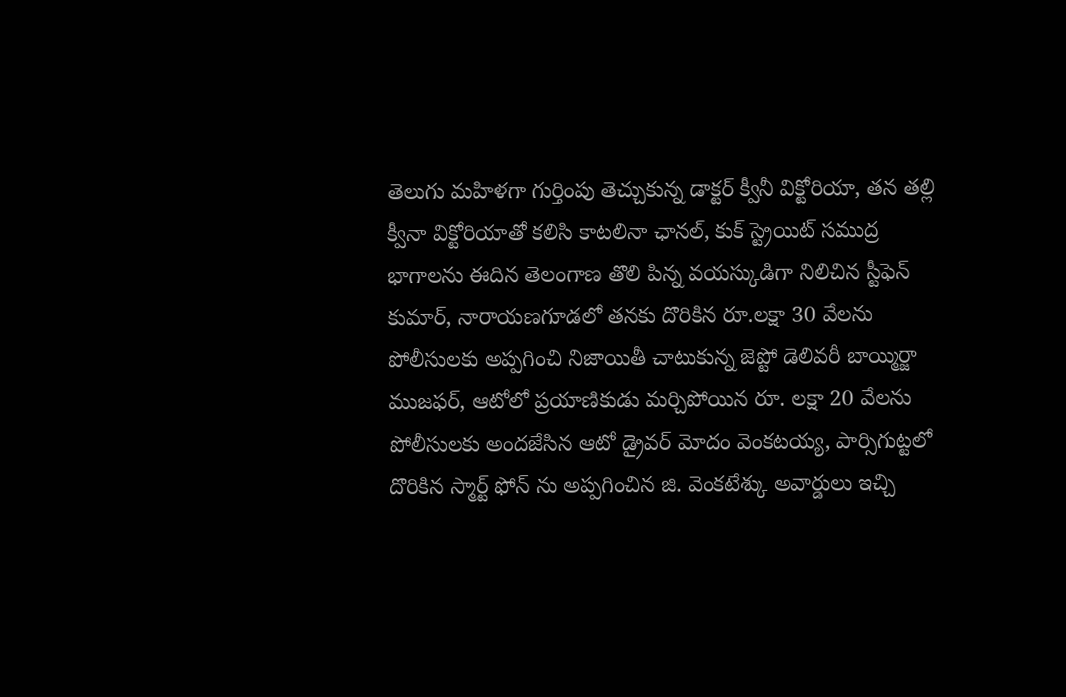తెలుగు మహిళగా గుర్తింపు తెచ్చుకున్న డాక్టర్ క్వీనీ విక్టోరియా, తన తల్లి క్వీనా విక్టోరియాతో కలిసి కాటలినా ఛానల్, కుక్ స్ట్రెయిట్ సముద్ర భాగాలను ఈదిన తెలంగాణ తొలి పిన్న వయస్కుడిగా నిలిచిన స్టీఫెన్ కుమార్, నారాయణగూడలో తనకు దొరికిన రూ.లక్షా 30 వేలను పోలీసులకు అప్పగించి నిజాయితీ చాటుకున్న జెప్టో డెలివరీ బాయ్మిర్జా ముజఫర్, ఆటోలో ప్రయాణికుడు మర్చిపోయిన రూ. లక్షా 20 వేలను పోలీసులకు అందజేసిన ఆటో డ్రైవర్ మోదం వెంకటయ్య, పార్సిగుట్టలో దొరికిన స్మార్ట్ ఫోన్ ను అప్పగించిన జి. వెంకటేశ్కు అవార్డులు ఇచ్చి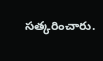సత్కరించారు.